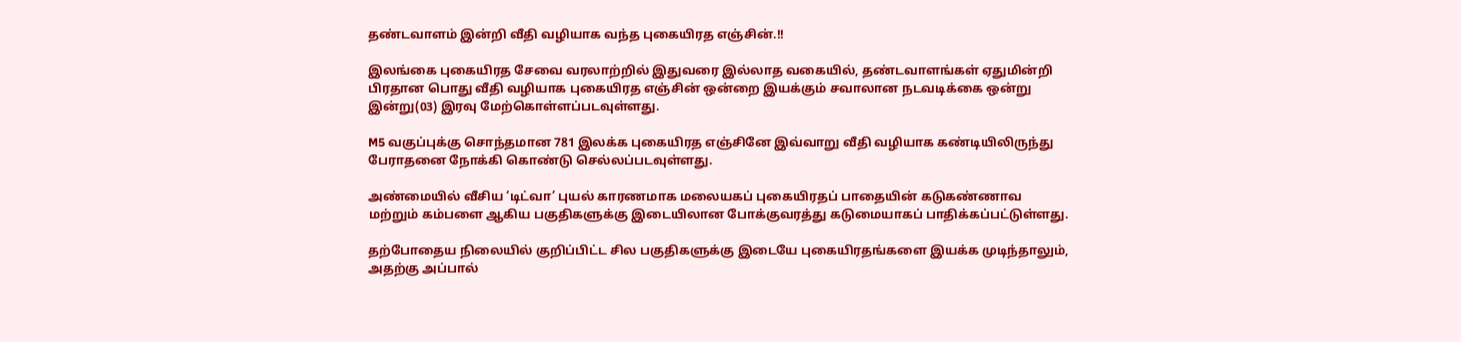தண்டவாளம் இன்றி வீதி வழியாக வந்த புகையிரத எஞ்சின்.!!

இலங்கை புகையிரத சேவை வரலாற்றில் இதுவரை இல்லாத வகையில், தண்டவாளங்கள் ஏதுமின்றி பிரதான பொது வீதி வழியாக புகையிரத எஞ்சின் ஒன்றை இயக்கும் சவாலான நடவடிக்கை ஒன்று இன்று(03) இரவு மேற்கொள்ளப்படவுள்ளது.

M5 வகுப்புக்கு சொந்தமான 781 இலக்க புகையிரத எஞ்சினே இவ்வாறு வீதி வழியாக கண்டியிலிருந்து பேராதனை நோக்கி கொண்டு செல்லப்படவுள்ளது.

அண்மையில் வீசிய ‘டிட்வா’ புயல் காரணமாக மலையகப் புகையிரதப் பாதையின் கடுகண்ணாவ மற்றும் கம்பளை ஆகிய பகுதிகளுக்கு இடையிலான போக்குவரத்து கடுமையாகப் பாதிக்கப்பட்டுள்ளது.

தற்போதைய நிலையில் குறிப்பிட்ட சில பகுதிகளுக்கு இடையே புகையிரதங்களை இயக்க முடிந்தாலும், அதற்கு அப்பால்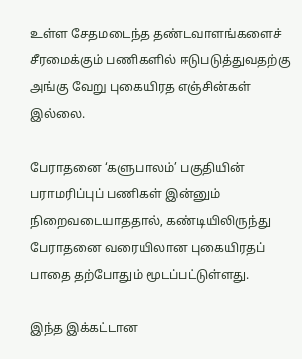உள்ள சேதமடைந்த தண்டவாளங்களைச் சீரமைக்கும் பணிகளில் ஈடுபடுத்துவதற்கு அங்கு வேறு புகையிரத எஞ்சின்கள் இல்லை.

பேராதனை ‘களுபாலம்’ பகுதியின் பராமரிப்புப் பணிகள் இன்னும் நிறைவடையாததால், கண்டியிலிருந்து பேராதனை வரையிலான புகையிரதப் பாதை தற்போதும் மூடப்பட்டுள்ளது.

இந்த இக்கட்டான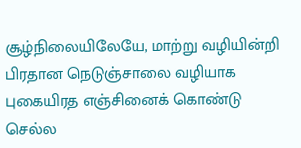சூழ்நிலையிலேயே, மாற்று வழியின்றி பிரதான நெடுஞ்சாலை வழியாக புகையிரத எஞ்சினைக் கொண்டு செல்ல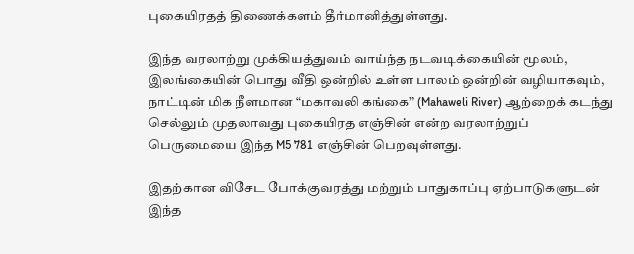புகையிரதத் திணைக்களம் தீர்மானித்துள்ளது.

இந்த வரலாற்று முக்கியத்துவம் வாய்ந்த நடவடிக்கையின் மூலம், இலங்கையின் பொது வீதி ஒன்றில் உள்ள பாலம் ஒன்றின் வழியாகவும், நாட்டின் மிக நீளமான “மகாவலி கங்கை” (Mahaweli River) ஆற்றைக் கடந்து செல்லும் முதலாவது புகையிரத எஞ்சின் என்ற வரலாற்றுப் பெருமையை இந்த M5 781 எஞ்சின் பெறவுள்ளது.

இதற்கான விசேட போக்குவரத்து மற்றும் பாதுகாப்பு ஏற்பாடுகளுடன் இந்த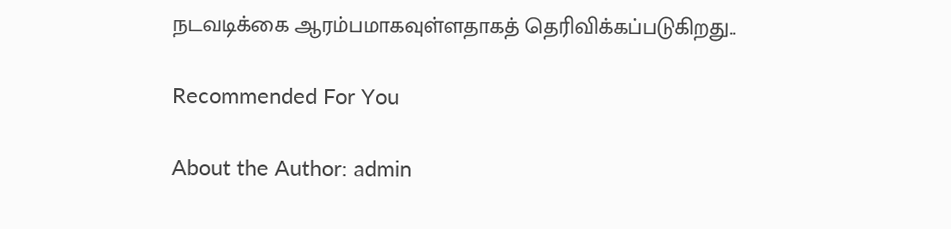நடவடிக்கை ஆரம்பமாகவுள்ளதாகத் தெரிவிக்கப்படுகிறது..

Recommended For You

About the Author: admin